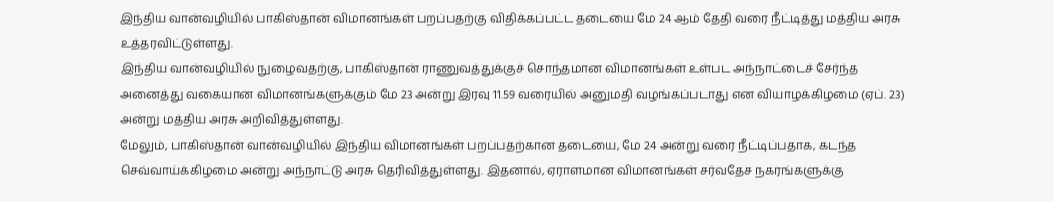இந்திய வான்வழியில் பாகிஸ்தான் விமானங்கள் பறப்பதற்கு விதிக்கப்பட்ட தடையை மே 24 ஆம் தேதி வரை நீட்டித்து மத்திய அரசு உத்தரவிட்டுள்ளது.
இந்திய வான்வழியில் நுழைவதற்கு, பாகிஸ்தான் ராணுவத்துக்குச் சொந்தமான விமானங்கள் உள்பட அந்நாட்டைச் சேர்ந்த அனைத்து வகையான விமானங்களுக்கும் மே 23 அன்று இரவு 11.59 வரையில் அனுமதி வழங்கப்படாது என வியாழக்கிழமை (ஏப். 23) அன்று மத்திய அரசு அறிவித்துள்ளது.
மேலும், பாகிஸ்தான் வான்வழியில் இந்திய விமானங்கள் பறப்பதற்கான தடையை, மே 24 அன்று வரை நீட்டிப்பதாக, கடந்த செவ்வாய்க்கிழமை அன்று அந்நாட்டு அரசு தெரிவித்துள்ளது. இதனால், ஏராளமான விமானங்கள் சர்வதேச நகரங்களுக்கு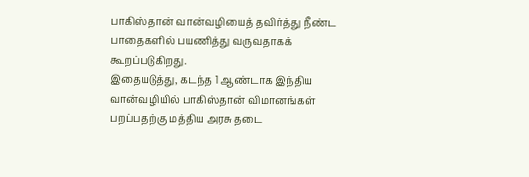பாகிஸ்தான் வான்வழியைத் தவிர்த்து நீண்ட பாதைகளில் பயணித்து வருவதாகக் கூறப்படுகிறது.
இதையடுத்து, கடந்த 1 ஆண்டாக இந்திய வான்வழியில் பாகிஸ்தான் விமானங்கள் பறப்பதற்கு மத்திய அரசு தடை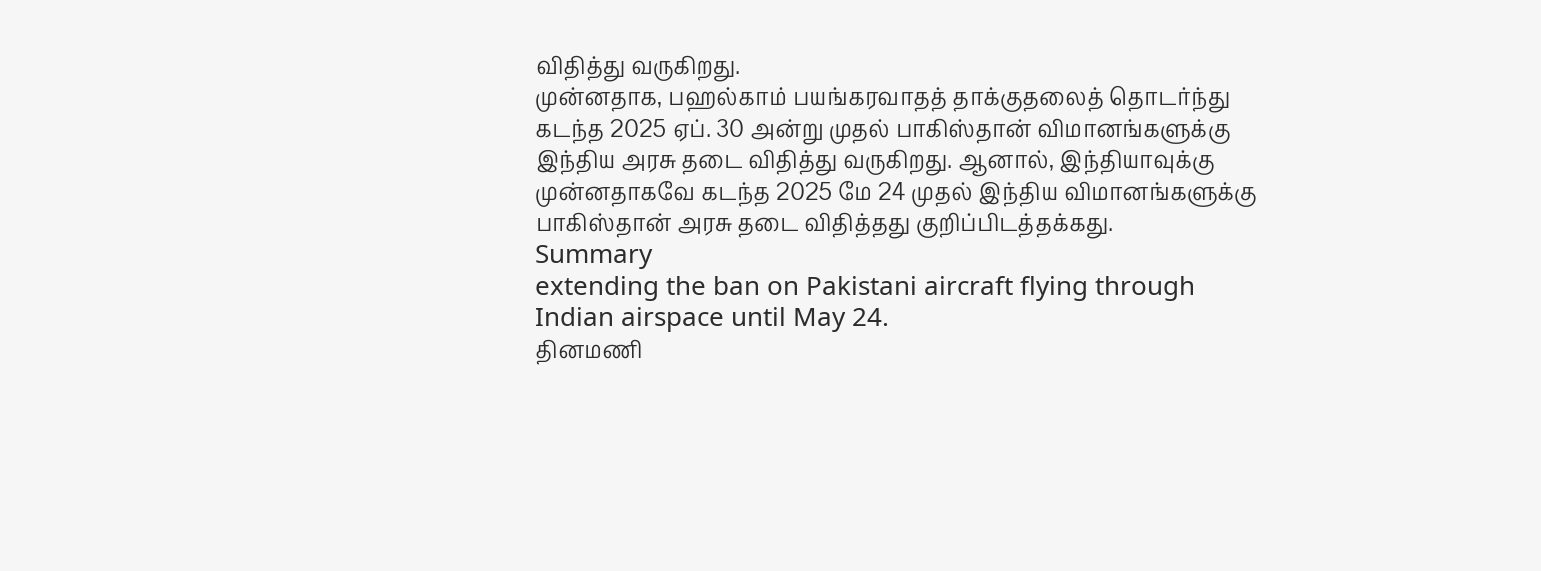விதித்து வருகிறது.
முன்னதாக, பஹல்காம் பயங்கரவாதத் தாக்குதலைத் தொடர்ந்து கடந்த 2025 ஏப். 30 அன்று முதல் பாகிஸ்தான் விமானங்களுக்கு இந்திய அரசு தடை விதித்து வருகிறது. ஆனால், இந்தியாவுக்கு முன்னதாகவே கடந்த 2025 மே 24 முதல் இந்திய விமானங்களுக்கு பாகிஸ்தான் அரசு தடை விதித்தது குறிப்பிடத்தக்கது.
Summary
extending the ban on Pakistani aircraft flying through Indian airspace until May 24.
தினமணி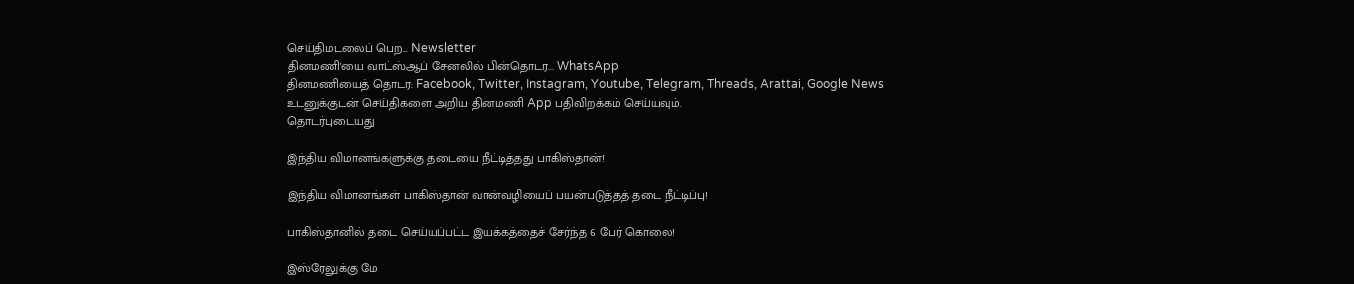செய்திமடலைப் பெற... Newsletter
தினமணி'யை வாட்ஸ்ஆப் சேனலில் பின்தொடர... WhatsApp
தினமணியைத் தொடர: Facebook, Twitter, Instagram, Youtube, Telegram, Threads, Arattai, Google News
உடனுக்குடன் செய்திகளை அறிய தினமணி App பதிவிறக்கம் செய்யவும்.
தொடர்புடையது

இந்திய விமானங்களுக்கு தடையை நீட்டித்தது பாகிஸ்தான்!

இந்திய விமானங்கள் பாகிஸ்தான் வான்வழியைப் பயன்படுத்தத் தடை நீட்டிப்பு!

பாகிஸ்தானில் தடை செய்யப்பட்ட இயக்கத்தைச் சேர்ந்த 6 பேர் கொலை!

இஸ்ரேலுக்கு மே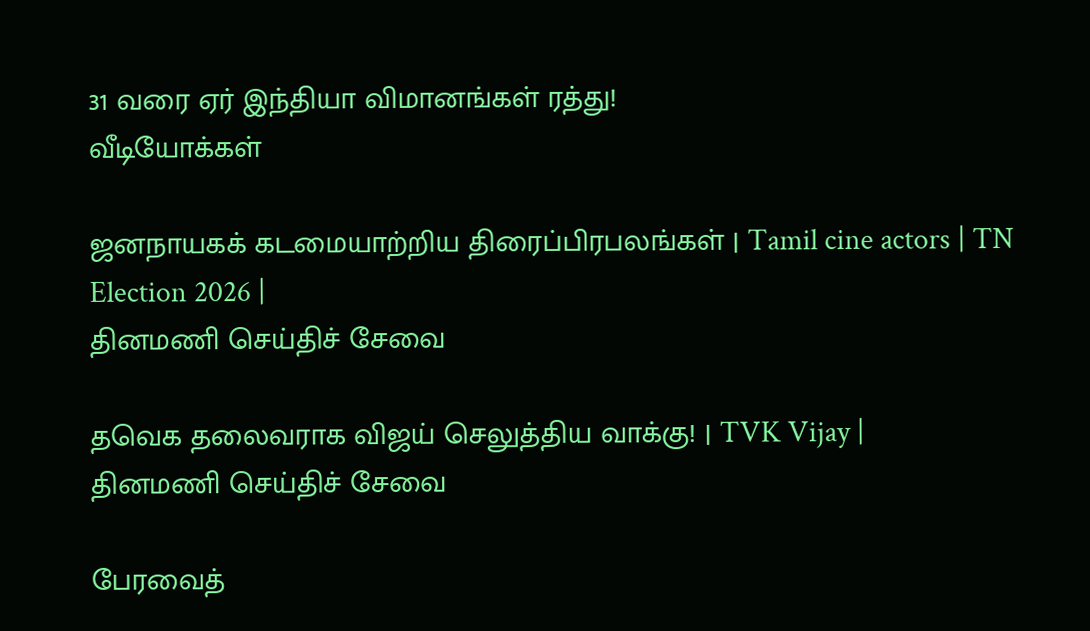31 வரை ஏர் இந்தியா விமானங்கள் ரத்து!
வீடியோக்கள்

ஜனநாயகக் கடமையாற்றிய திரைப்பிரபலங்கள் | Tamil cine actors | TN Election 2026 |
தினமணி செய்திச் சேவை

தவெக தலைவராக விஜய் செலுத்திய வாக்கு! | TVK Vijay |
தினமணி செய்திச் சேவை

பேரவைத்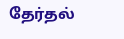தேர்தல்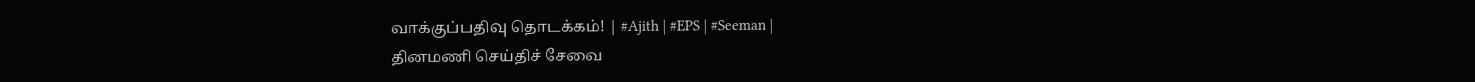வாக்குப்பதிவு தொடக்கம்! | #Ajith | #EPS | #Seeman |
தினமணி செய்திச் சேவை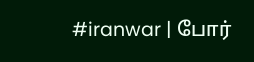#iranwar | போர்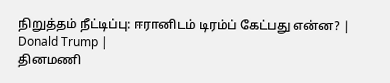நிறுத்தம் நீட்டிப்பு: ஈரானிடம் டிரம்ப் கேட்பது என்ன? | Donald Trump |
தினமணி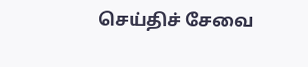செய்திச் சேவை